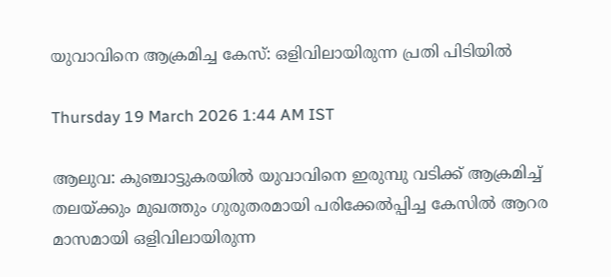യുവാവിനെ ആക്രമിച്ച കേസ്: ഒളിവിലായിരുന്ന പ്രതി പിടിയിൽ

Thursday 19 March 2026 1:44 AM IST

ആലുവ: കുഞ്ചാട്ടുകരയിൽ യുവാവിനെ ഇരുമ്പു വടിക്ക് ആക്രമിച്ച് തലയ്‌ക്കും മുഖത്തും ഗുരുതരമായി പരിക്കേൽപ്പിച്ച കേസിൽ ആറര മാസമായി ഒളിവിലായിരുന്ന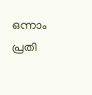ഒന്നാം പ്രതി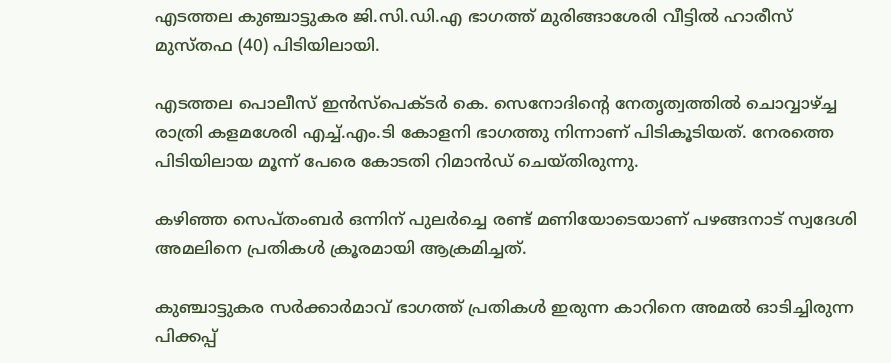എടത്തല കുഞ്ചാട്ടുകര ജി.സി.ഡി.എ ഭാഗത്ത് മുരിങ്ങാശേരി വീട്ടിൽ ഹാരീസ് മുസ്തഫ (40) പിടിയിലായി.

എടത്തല പൊലീസ് ഇൻസ്പെക്ടർ കെ. സെനോദിന്റെ നേതൃത്വത്തിൽ ചൊവ്വാഴ്ച്ച രാത്രി കളമശേരി എച്ച്.എം.ടി കോളനി ഭാഗത്തു നിന്നാണ് പിടികൂടിയത്. നേരത്തെ പിടിയിലായ മൂന്ന് പേരെ കോടതി റിമാൻഡ് ചെയ്തിരുന്നു.

കഴിഞ്ഞ സെപ്തംബർ ഒന്നിന് പുലർച്ചെ രണ്ട് മണിയോടെയാണ് പഴങ്ങനാട് സ്വദേശി അമലിനെ പ്രതികൾ ക്രൂരമായി ആക്രമിച്ചത്.

കുഞ്ചാട്ടുകര സർക്കാർമാവ് ഭാഗത്ത് പ്രതികൾ ഇരുന്ന കാറിനെ അമൽ ഓടിച്ചിരുന്ന പിക്കപ്പ്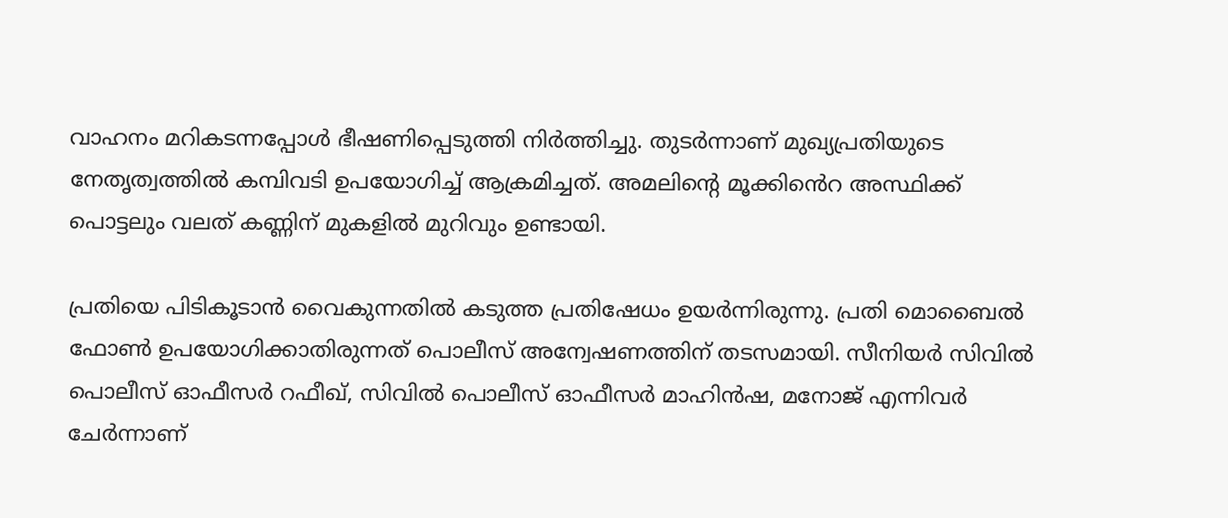വാഹനം മറികടന്നപ്പോൾ ഭീഷണിപ്പെടുത്തി നിർത്തിച്ചു. തുടർന്നാണ് മുഖ്യപ്രതിയുടെ നേതൃത്വത്തിൽ കമ്പിവടി ഉപയോഗിച്ച് ആക്രമിച്ചത്. അമലിന്റെ മൂക്കിൻെറ അസ്ഥിക്ക് പൊട്ടലും വലത് കണ്ണിന് മുകളിൽ മുറിവും ഉണ്ടായി.

പ്രതിയെ പിടികൂടാൻ വൈകുന്നതിൽ കടുത്ത പ്രതിഷേധം ഉയർന്നിരുന്നു. പ്രതി മൊബൈൽ ഫോൺ ഉപയോഗിക്കാതിരുന്നത് പൊലീസ് അന്വേഷണത്തിന് തടസമായി. സീനിയർ സിവിൽ പൊലീസ് ഓഫീസർ റഫീഖ്, സിവിൽ പൊലീസ് ഓഫീസർ മാഹിൻഷ, മനോജ്‌ എന്നിവർ ചേർന്നാണ്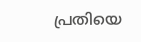പ്രതിയെ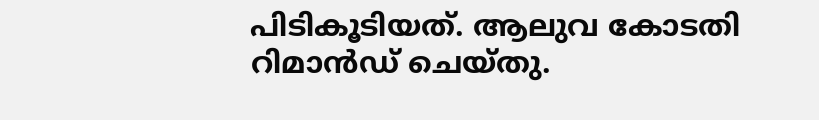പിടികൂടിയത്. ആലുവ കോടതി റിമാൻഡ് ചെയ്തു.